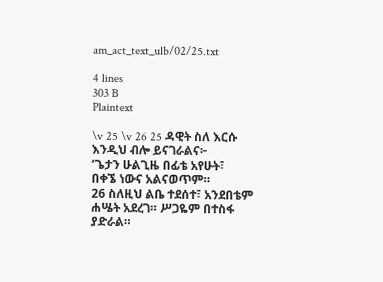am_act_text_ulb/02/25.txt

4 lines
303 B
Plaintext

\v 25 \v 26 25 ዳዊት ስለ እርሱ እንዲህ ብሎ ይናገራልና፦
‘ጌታን ሁልጊዜ በፊቴ አየሁት፣
በቀኜ ነውና አልናወጥም።
26 ስለዚህ ልቤ ተደሰተ፣ አንደበቴም ሐሤት አደረገ። ሥጋዬም በተስፋ ያድራል።